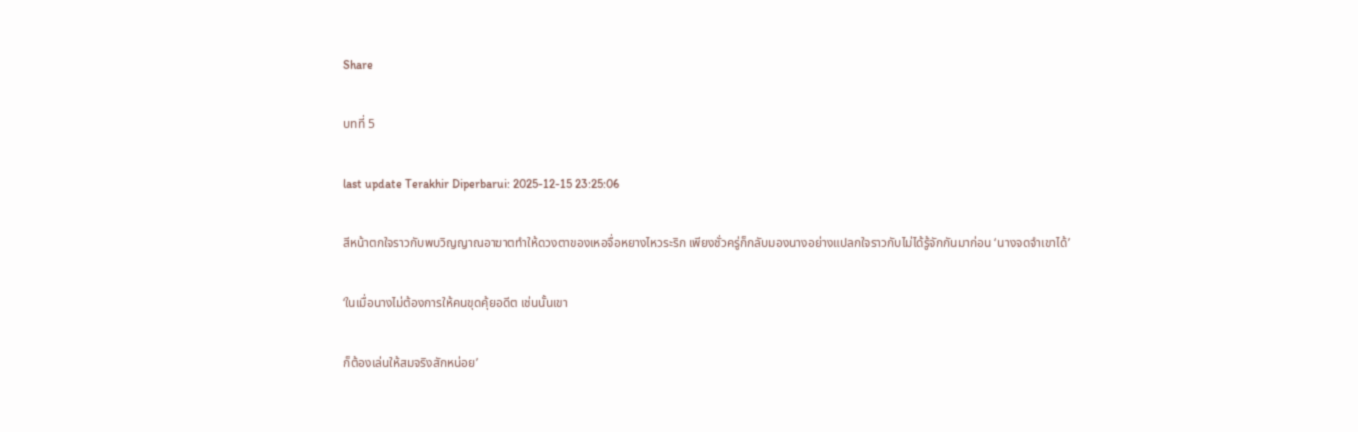Share

บทที่ 5

last update Terakhir Diperbarui: 2025-12-15 23:25:06

สีหน้าตกใจราวกับพบวิญญาณอาฆาตทำให้ดวงตาของเหอจื่อหยางไหวระริก เพียงชั่วครู่ก็กลับมองนางอย่างแปลกใจราวกับไม่ได้รู้จักกันมาก่อน ‘นางจดจำเขาได้’

‘ในเมื่อนางไม่ต้องการให้คนขุดคุ้ยอดีต เช่นนั้นเขา

ก็ต้องเล่นให้สมจริงสักหน่อย’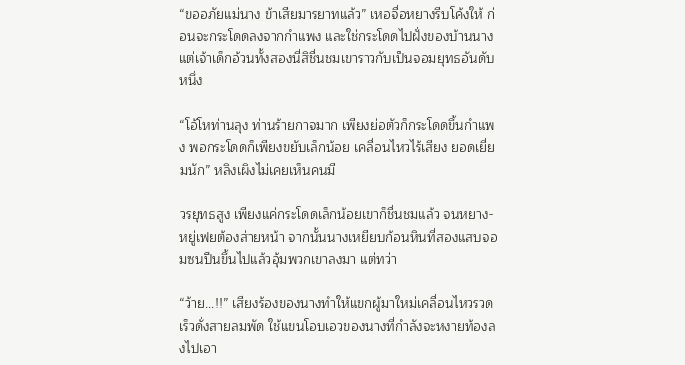“ขออภัยแม่นาง ข้าเสียมารยาทแล้ว” เหอจื่อหยางรีบโค้งให้ ก่อนจะกระโดดลงจากกำแพง และใช่กระโดดไปฝั่งของบ้านนาง แต่เจ้าเด็กอ้วนทั้งสองนี่สิชื่นชมเขาราวกับเป็นจอมยุทธอันดับหนึ่ง

“โอ้โหท่านลุง ท่านร้ายกาจมาก เพียงย่อตัวก็กระโดดขึ้นกำแพง พอกระโดดก็เพียงขยับเล็กน้อย เคลื่อนไหวไร้เสียง ยอดเยี่ยมนัก” หลิงเผิงไม่เคยเห็นคนมี

วรยุทธสูง เพียงแค่กระโดดเล็กน้อยเขาก็ชื่นชมแล้ว จนหยาง-หยู่เฟยต้องส่ายหน้า จากนั้นนางเหยียบก้อนหินที่สองแสบจอมซนปีนขึ้นไปแล้วอุ้มพวกเขาลงมา แต่ทว่า

“ว้าย...!!” เสียงร้องของนางทำให้แขกผู้มาใหม่เคลื่อนไหวรวดเร็วดั่งสายลมพัด ใช้แขนโอบเอวของนางที่กำลังจะหงายท้องลงไปเอา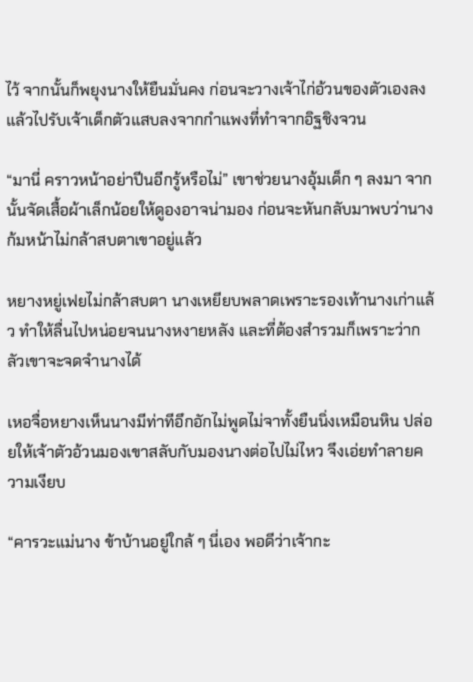ไว้ จากนั้นก็พยุงนางให้ยืนมั่นคง ก่อนจะวางเจ้าไก่อ้วนของตัวเองลง แล้วไปรับเจ้าเด็กตัวแสบลงจากกำแพงที่ทำจากอิฐชิงจวน

“มานี่ คราวหน้าอย่าปีนอีกรู้หรือไม่” เขาช่วยนางอุ้มเด็ก ๆ ลงมา จากนั้นจัดเสื้อผ้าเล็กน้อยให้ดูองอาจน่ามอง ก่อนจะหันกลับมาพบว่านางก้มหน้าไม่กล้าสบตาเขาอยู่แล้ว

หยางหยู่เฟยไม่กล้าสบตา นางเหยียบพลาดเพราะรองเท้านางเก่าแล้ว ทำให้ลื่นไปหน่อยจนนางหงายหลัง และที่ต้องสำรวมก็เพราะว่ากลัวเขาจะจดจำนางได้

เหอจื่อหยางเห็นนางมีท่าทีอึกอักไม่พูดไม่จาทั้งยืนนิ่งเหมือนหิน ปล่อยให้เจ้าตัวอ้วนมองเขาสลับกับมองนางต่อไปไม่ไหว จึงเอ่ยทำลายความเงียบ

“คารวะแม่นาง ข้าบ้านอยู่ใกล้ ๆ นี่เอง พอดีว่าเจ้ากะ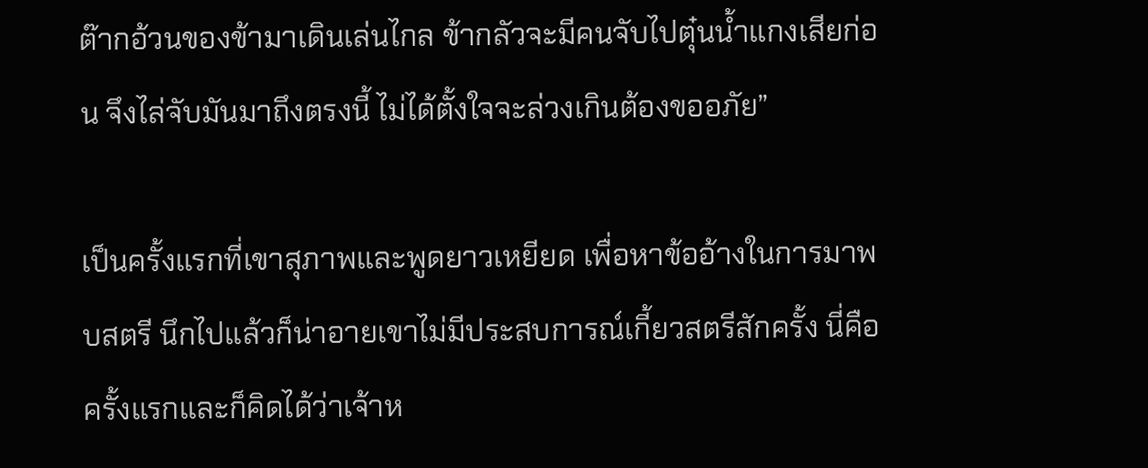ต๊ากอ้วนของข้ามาเดินเล่นไกล ข้ากลัวจะมีคนจับไปตุ๋นน้ำแกงเสียก่อน จึงไล่จับมันมาถึงตรงนี้ ไม่ได้ตั้งใจจะล่วงเกินต้องขออภัย”

เป็นครั้งแรกที่เขาสุภาพและพูดยาวเหยียด เพื่อหาข้ออ้างในการมาพบสตรี นึกไปแล้วก็น่าอายเขาไม่มีประสบการณ์เกี้ยวสตรีสักครั้ง นี่คือครั้งแรกและก็คิดได้ว่าเจ้าห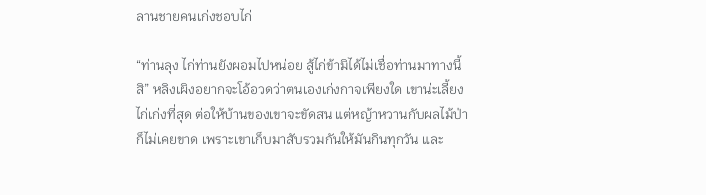ลานชายคนเก่งชอบไก่

“ท่านลุง ไก่ท่านยังผอมไปหน่อย สู้ไก่ข้ามิได้ไม่เชื่อท่านมาทางนี้สิ” หลิงเผิงอยากจะโอ้อวดว่าตนเองเก่งกาจเพียงใด เขาน่ะเลี้ยงไก่เก่งที่สุด ต่อให้บ้านของเขาจะขัดสน แต่หญ้าหวานกับผลไม้ป่าก็ไม่เคยขาด เพราะเขาเก็บมาสับรวมกันให้มันกินทุกวัน และ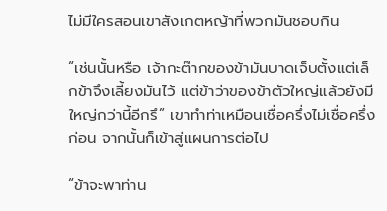ไม่มีใครสอนเขาสังเกตหญ้าที่พวกมันชอบกิน

“เช่นนั้นหรือ เจ้ากะต๊ากของข้ามันบาดเจ็บตั้งแต่เล็กข้าจึงเลี้ยงมันไว้ แต่ข้าว่าของข้าตัวใหญ่แล้วยังมีใหญ่กว่านี้อีกรึ” เขาทำท่าเหมือนเชื่อครึ่งไม่เชื่อครึ่งก่อน จากนั้นก็เข้าสู่แผนการต่อไป

“ข้าจะพาท่าน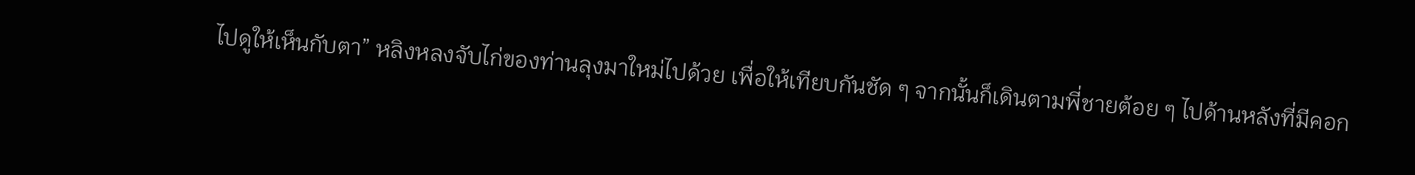ไปดูให้เห็นกับตา” หลิงหลงจับไก่ของท่านลุงมาใหม่ไปด้วย เพื่อให้เทียบกันชัด ๆ จากนั้นก็เดินตามพี่ชายต้อย ๆ ไปด้านหลังที่มีคอก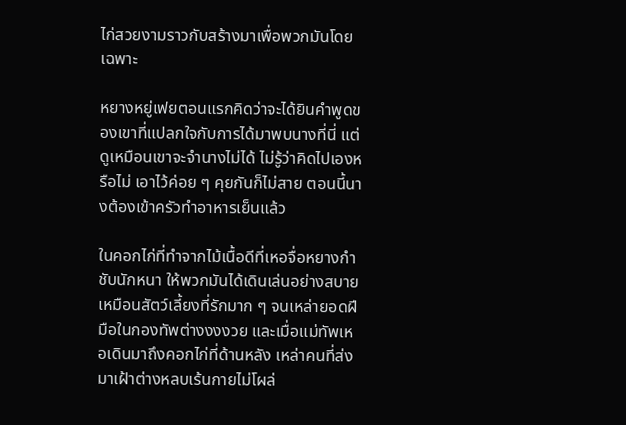ไก่สวยงามราวกับสร้างมาเพื่อพวกมันโดยเฉพาะ

หยางหยู่เฟยตอนแรกคิดว่าจะได้ยินคำพูดของเขาที่แปลกใจกับการได้มาพบนางที่นี่ แต่ดูเหมือนเขาจะจำนางไม่ได้ ไม่รู้ว่าคิดไปเองหรือไม่ เอาไว้ค่อย ๆ คุยกันก็ไม่สาย ตอนนี้นางต้องเข้าครัวทำอาหารเย็นแล้ว

ในคอกไก่ที่ทำจากไม้เนื้อดีที่เหอจื่อหยางกำชับนักหนา ให้พวกมันได้เดินเล่นอย่างสบายเหมือนสัตว์เลี้ยงที่รักมาก ๆ จนเหล่ายอดฝีมือในกองทัพต่างงงงวย และเมื่อแม่ทัพเหอเดินมาถึงคอกไก่ที่ด้านหลัง เหล่าคนที่ส่งมาเฝ้าต่างหลบเร้นกายไม่โผล่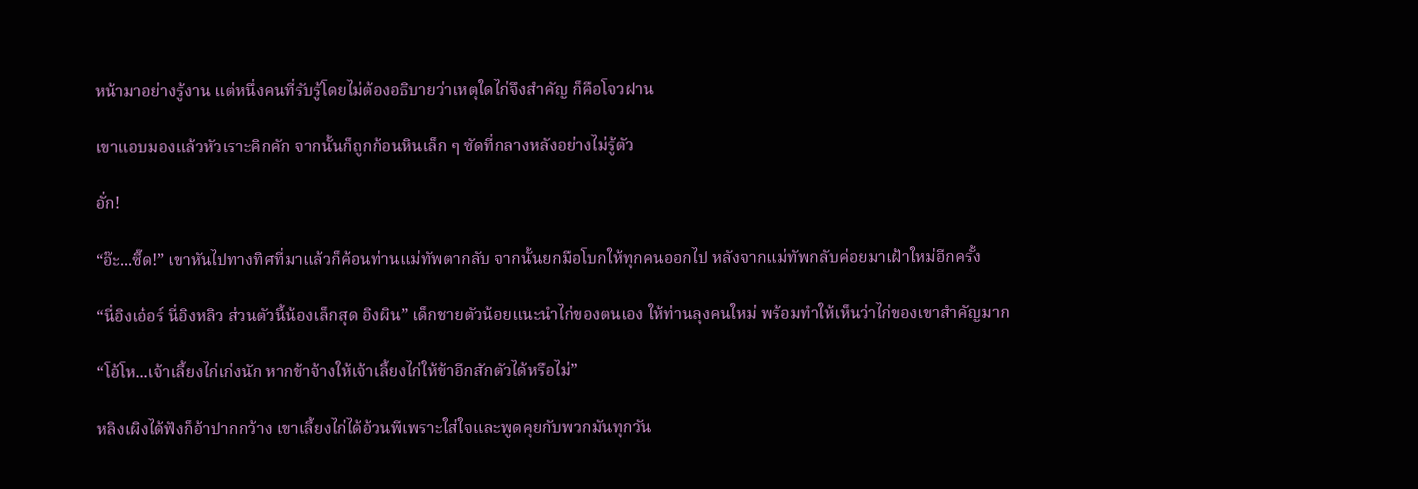หน้ามาอย่างรู้งาน แต่หนึ่งคนที่รับรู้โดยไม่ต้องอธิบายว่าเหตุใดไก่จึงสำคัญ ก็คือโจวฝาน

เขาแอบมองแล้วหัวเราะคิกคัก จากนั้นก็ถูกก้อนหินเล็ก ๆ ซัดที่กลางหลังอย่างไม่รู้ตัว

อั่ก!

“อ๊ะ...ซี๊ด!” เขาหันไปทางทิศที่มาแล้วก็ค้อนท่านแม่ทัพตากลับ จากนั้นยกมือโบกให้ทุกคนออกไป หลังจากแม่ทัพกลับค่อยมาเฝ้าใหม่อีกครั้ง

“นี่อิงเอ๋อร์ นี่อิงหลิว ส่วนตัวนี้น้องเล็กสุด อิงผิน” เด็กชายตัวน้อยแนะนำไก่ของตนเอง ให้ท่านลุงคนใหม่ พร้อมทำให้เห็นว่าไก่ของเขาสำคัญมาก

“โอ้โห...เจ้าเลี้ยงไก่เก่งนัก หากข้าจ้างให้เจ้าเลี้ยงไก่ให้ข้าอีกสักตัวได้หรือไม่”

หลิงเผิงได้ฟังก็อ้าปากกว้าง เขาเลี้ยงไก่ได้อ้วนพีเพราะใส่ใจและพูดคุยกับพวกมันทุกวัน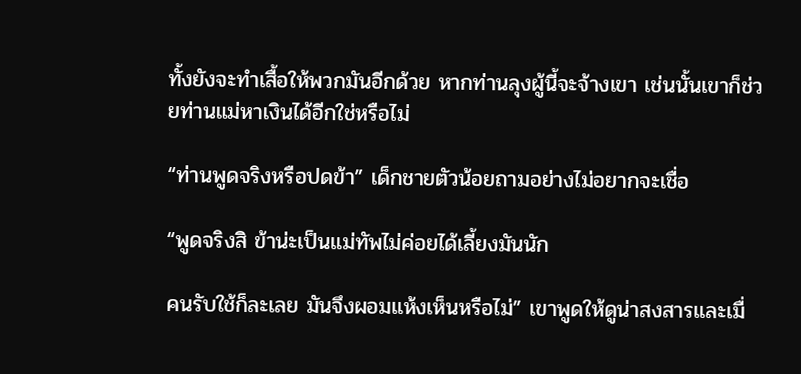ทั้งยังจะทำเสื้อให้พวกมันอีกด้วย หากท่านลุงผู้นี้จะจ้างเขา เช่นนั้นเขาก็ช่วยท่านแม่หาเงินได้อีกใช่หรือไม่

“ท่านพูดจริงหรือปดข้า” เด็กชายตัวน้อยถามอย่างไม่อยากจะเชื่อ

“พูดจริงสิ ข้าน่ะเป็นแม่ทัพไม่ค่อยได้เลี้ยงมันนัก

คนรับใช้ก็ละเลย มันจึงผอมแห้งเห็นหรือไม่” เขาพูดให้ดูน่าสงสารและเมื่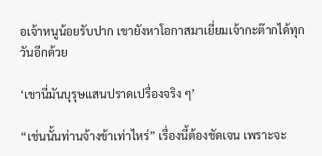อเจ้าหนูน้อยรับปาก เขายังหาโอกาสมาเยี่ยมเจ้ากะต๊ากได้ทุกวันอีกด้วย

‘เขานี่มันบุรุษแสนปราดเปรื่องจริง ๆ’

“เช่นนั้นท่านจ้างข้าเท่าไหร่” เรื่องนี้ต้องชัดเจน เพราะจะ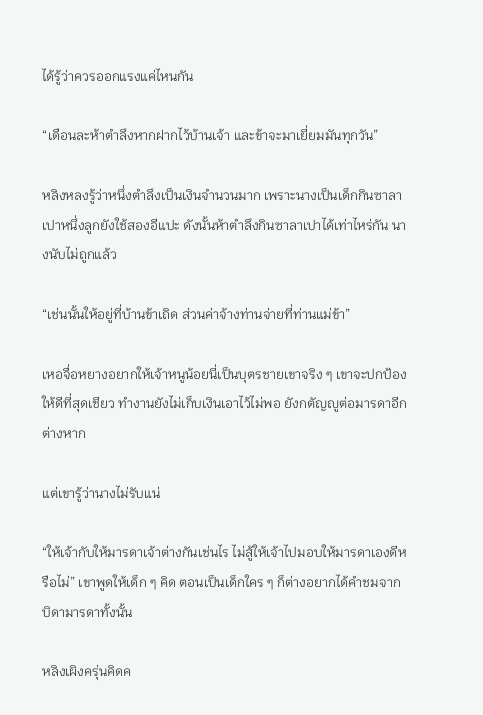ได้รู้ว่าควรออกแรงแค่ไหนกัน

“เดือนละห้าตำลึงหากฝากไว้บ้านเจ้า และข้าจะมาเยี่ยมมันทุกวัน”

หลิงหลงรู้ว่าหนึ่งตำลึงเป็นเงินจำนวนมาก เพราะนางเป็นเด็กกินซาลาเปาหนึ่งลูกยังใช้สองอีแปะ ดังนั้นห้าตำลึงกินซาลาเปาได้เท่าไหร่กัน นางนับไม่ถูกแล้ว

“เช่นนั้นให้อยู่ที่บ้านข้าเถิด ส่วนค่าจ้างท่านจ่ายที่ท่านแม่ข้า”

เหอจื่อหยางอยากให้เจ้าหนูน้อยนี่เป็นบุตรชายเขาจริง ๆ เขาจะปกป้องให้ดีที่สุดเชียว ทำงานยังไม่เก็บเงินเอาไว้ไม่พอ ยังกตัญญูต่อมารดาอีกต่างหาก

แต่เขารู้ว่านางไม่รับแน่

“ให้เจ้ากับให้มารดาเจ้าต่างกันเช่นไร ไม่สู้ให้เจ้าไปมอบให้มารดาเองดีหรือไม่” เขาพูดให้เด็ก ๆ คิด ตอนเป็นเด็กใคร ๆ ก็ต่างอยากได้คำชมจากบิดามารดาทั้งนั้น

หลิงเผิงครุ่นคิดค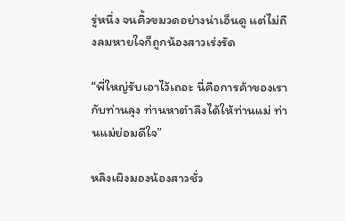รู่หนึ่ง จนคิ้วขมวดอย่างน่าเอ็นดู แต่ไม่ถึงลมหายใจก็ถูกน้องสาวเร่งรัด

“พี่ใหญ่รับเอาไว้เถอะ นี่คือการค้าของเรากับท่านลุง ท่านหาตำลึงได้ให้ท่านแม่ ท่านแม่ย่อมดีใจ”

หลิงเผิงมองน้องสาวชั่ว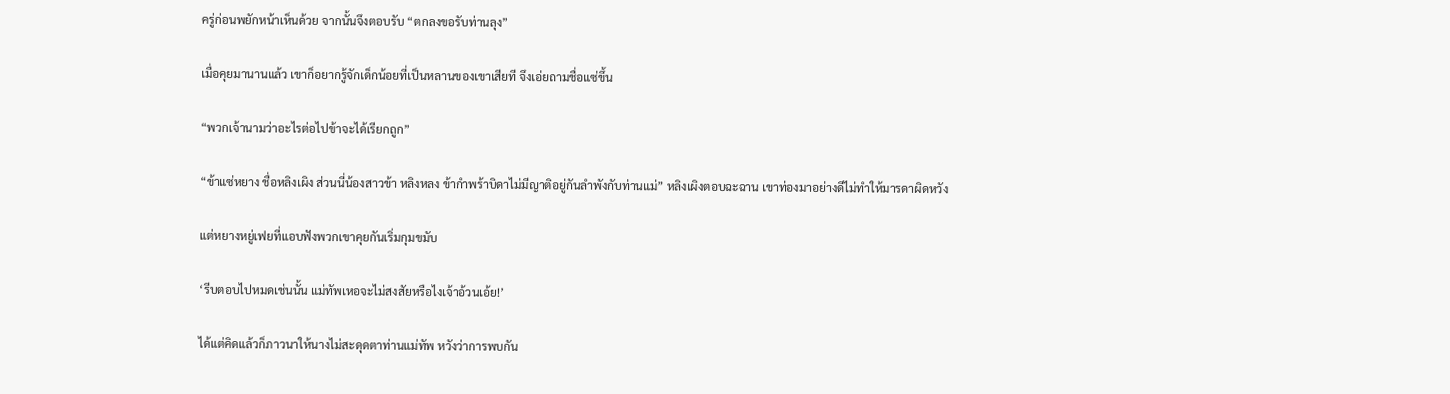ครู่ก่อนพยักหน้าเห็นด้วย จากนั้นจึงตอบรับ “ตกลงขอรับท่านลุง”

เมื่อคุยมานานแล้ว เขาก็อยากรู้จักเด็กน้อยที่เป็นหลานของเขาเสียที จึงเอ่ยถามชื่อแซ่ขึ้น

“พวกเจ้านามว่าอะไรต่อไปข้าจะได้เรียกถูก”

“ข้าแซ่หยาง ชื่อหลิงเผิง ส่วนนี่น้องสาวข้า หลิงหลง ข้ากำพร้าบิดาไม่มีญาติอยู่กันลำพังกับท่านแม่” หลิงเผิงตอบฉะฉาน เขาท่องมาอย่างดีไม่ทำให้มารดาผิดหวัง

แต่หยางหยู่เฟยที่แอบฟังพวกเขาคุยกันเริ่มกุมขมับ

‘รีบตอบไปหมดเช่นนั้น แม่ทัพเหอจะไม่สงสัยหรือไงเจ้าอ้วนเอ้ย!’

ได้แต่คิดแล้วก็ภาวนาให้นางไม่สะดุดตาท่านแม่ทัพ หวังว่าการพบกัน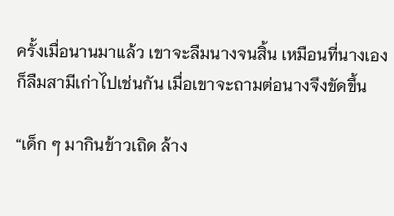ครั้งเมื่อนานมาแล้ว เขาจะลืมนางจนสิ้น เหมือนที่นางเองก็ลืมสามีเก่าไปเช่นกัน เมื่อเขาจะถามต่อนางจึงขัดขึ้น

“เด็ก ๆ มากินข้าวเถิด ล้าง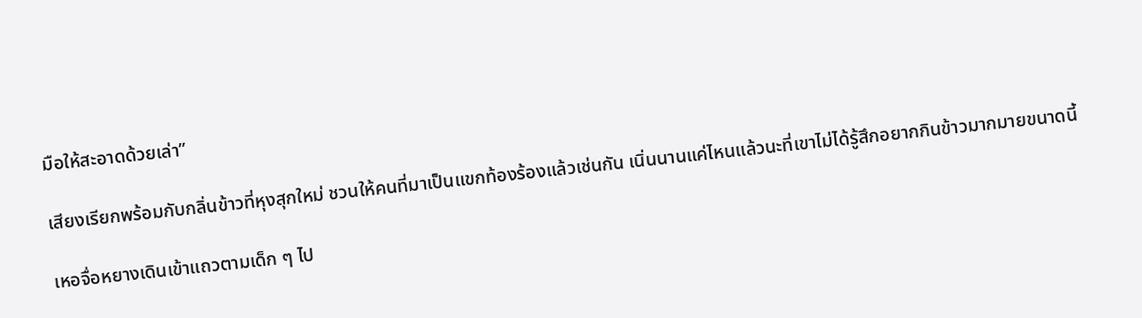มือให้สะอาดด้วยเล่า”

เสียงเรียกพร้อมกับกลิ่นข้าวที่หุงสุกใหม่ ชวนให้คนที่มาเป็นแขกท้องร้องแล้วเช่นกัน เนิ่นนานแค่ไหนแล้วนะที่เขาไม่ได้รู้สึกอยากกินข้าวมากมายขนาดนี้

เหอจื่อหยางเดินเข้าแถวตามเด็ก ๆ ไป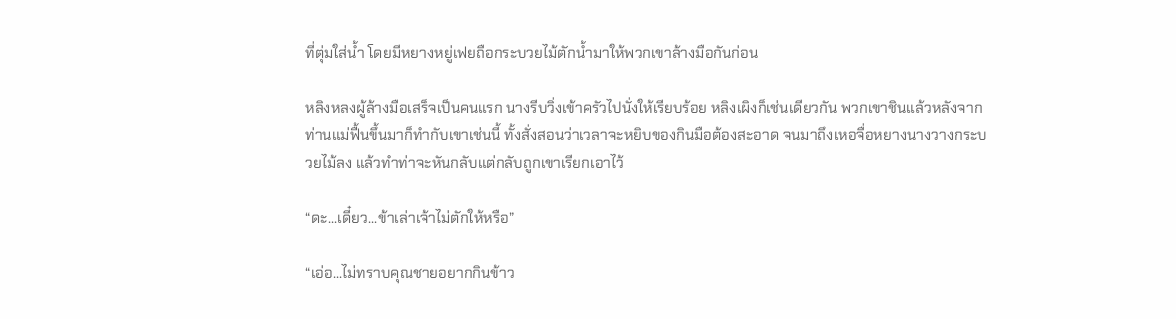ที่ตุ่มใส่น้ำ โดยมีหยางหยู่เฟยถือกระบวยไม้ตักน้ำมาให้พวกเขาล้างมือกันก่อน

หลิงหลงผู้ล้างมือเสร็จเป็นคนแรก นางรีบวิ่งเข้าครัวไปนั่งให้เรียบร้อย หลิงเผิงก็เช่นเดียวกัน พวกเขาชินแล้วหลังจากท่านแม่ฟื้นขึ้นมาก็ทำกับเขาเช่นนี้ ทั้งสั่งสอนว่าเวลาจะหยิบของกินมือต้องสะอาด จนมาถึงเหอจื่อหยางนางวางกระบวยไม้ลง แล้วทำท่าจะหันกลับแต่กลับถูกเขาเรียกเอาไว้

“ดะ...เดี๋ยว...ข้าเล่าเจ้าไม่ตักให้หรือ”

“เอ่อ...ไม่ทราบคุณชายอยากกินข้าว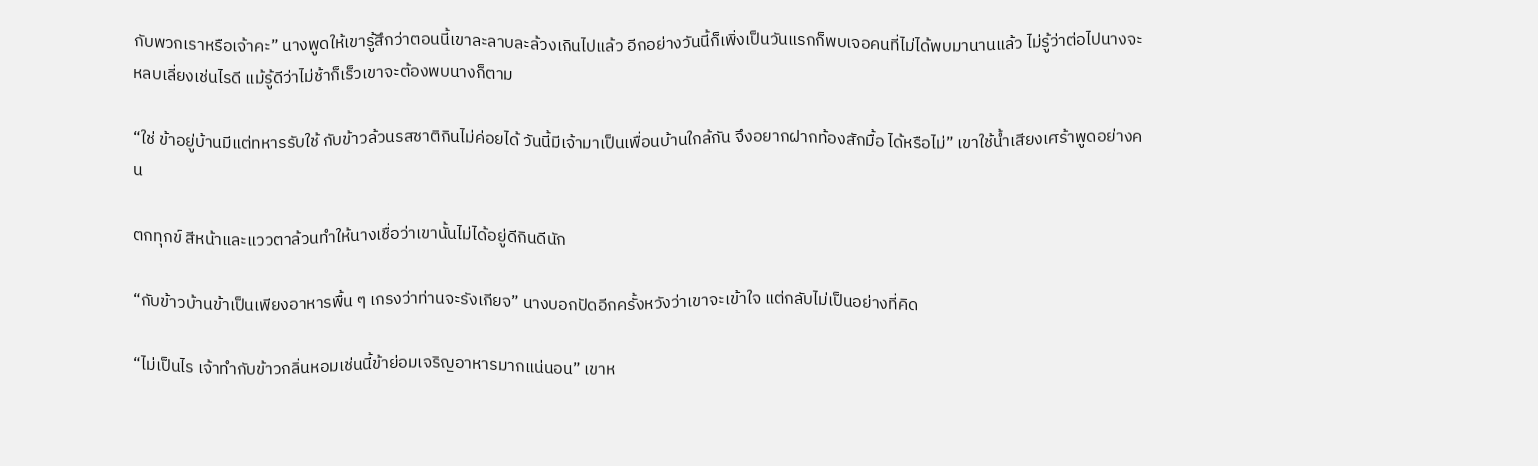กับพวกเราหรือเจ้าคะ” นางพูดให้เขารู้สึกว่าตอนนี้เขาละลาบละล้วงเกินไปแล้ว อีกอย่างวันนี้ก็เพิ่งเป็นวันแรกก็พบเจอคนที่ไม่ได้พบมานานแล้ว ไม่รู้ว่าต่อไปนางจะหลบเลี่ยงเช่นไรดี แม้รู้ดีว่าไม่ช้าก็เร็วเขาจะต้องพบนางก็ตาม

“ใช่ ข้าอยู่บ้านมีแต่ทหารรับใช้ กับข้าวล้วนรสชาติกินไม่ค่อยได้ วันนี้มีเจ้ามาเป็นเพื่อนบ้านใกล้กัน จึงอยากฝากท้องสักมื้อ ได้หรือไม่” เขาใช้น้ำเสียงเศร้าพูดอย่างคน

ตกทุกข์ สีหน้าและแววตาล้วนทำให้นางเชื่อว่าเขานั้นไม่ได้อยู่ดีกินดีนัก

“กับข้าวบ้านข้าเป็นเพียงอาหารพื้น ๆ เกรงว่าท่านจะรังเกียจ” นางบอกปัดอีกครั้งหวังว่าเขาจะเข้าใจ แต่กลับไม่เป็นอย่างที่คิด

“ไม่เป็นไร เจ้าทำกับข้าวกลิ่นหอมเช่นนี้ข้าย่อมเจริญอาหารมากแน่นอน” เขาห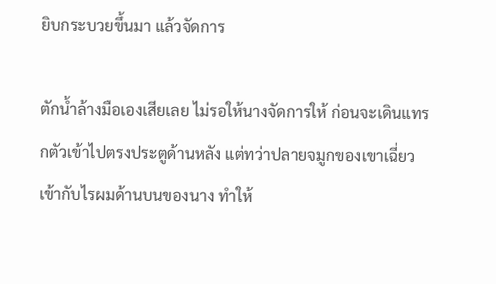ยิบกระบวยขึ้นมา แล้วจัดการ

ตักน้ำล้างมือเองเสียเลย ไม่รอให้นางจัดการให้ ก่อนจะเดินแทรกตัวเข้าไปตรงประตูด้านหลัง แต่ทว่าปลายจมูกของเขาเฉี่ยวเข้ากับไรผมด้านบนของนาง ทำให้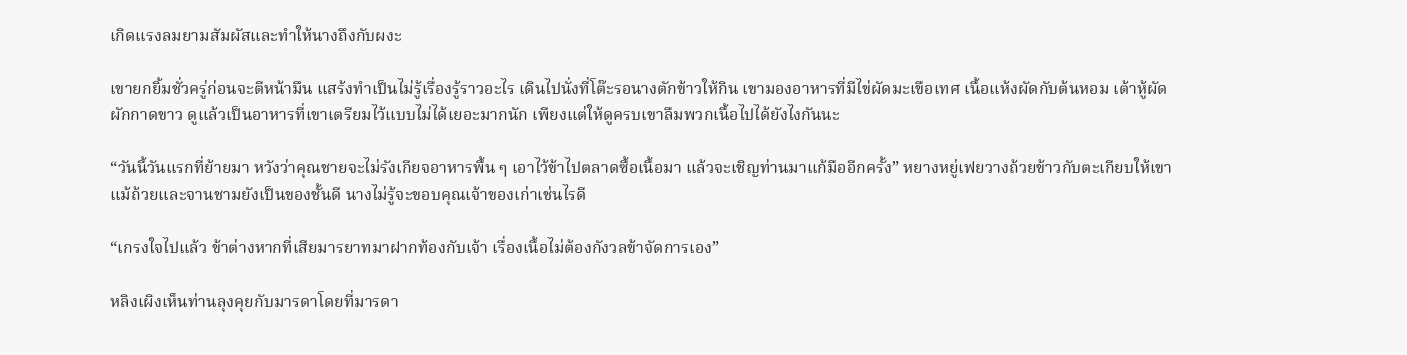เกิดแรงลมยามสัมผัสและทำให้นางถึงกับผงะ

เขายกยิ้มชั่วครู่ก่อนจะตีหน้ามึน แสร้งทำเป็นไม่รู้เรื่องรู้ราวอะไร เดินไปนั่งที่โต๊ะรอนางตักข้าวให้กิน เขามองอาหารที่มีไข่ผัดมะเขือเทศ เนื้อแห้งผัดกับต้นหอม เต้าหู้ผัดผักกาดขาว ดูแล้วเป็นอาหารที่เขาเตรียมไว้แบบไม่ได้เยอะมากนัก เพียงแต่ให้ดูครบเขาลืมพวกเนื้อไปได้ยังไงกันนะ

“วันนี้วันแรกที่ย้ายมา หวังว่าคุณชายจะไม่รังเกียจอาหารพื้น ๆ เอาไว้ข้าไปตลาดซื้อเนื้อมา แล้วจะเชิญท่านมาแก้มืออีกครั้ง” หยางหยู่เฟยวางถ้วยข้าวกับตะเกียบให้เขา แม้ถ้วยและจานชามยังเป็นของชั้นดี นางไม่รู้จะขอบคุณเจ้าของเก่าเช่นไรดี

“เกรงใจไปแล้ว ข้าต่างหากที่เสียมารยาทมาฝากท้องกับเจ้า เรื่องเนื้อไม่ต้องกังวลข้าจัดการเอง”

หลิงเผิงเห็นท่านลุงคุยกับมารดาโดยที่มารดา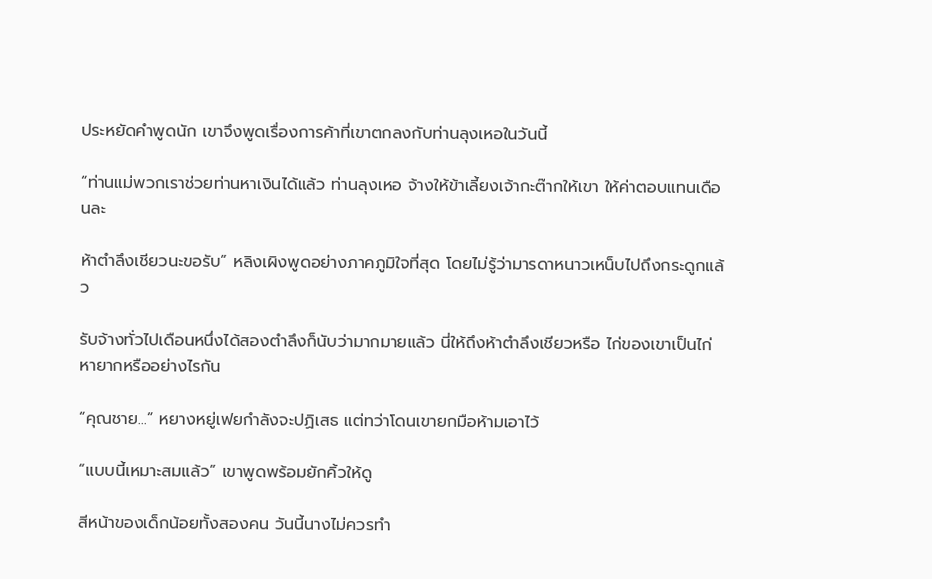ประหยัดคำพูดนัก เขาจึงพูดเรื่องการค้าที่เขาตกลงกับท่านลุงเหอในวันนี้

“ท่านแม่พวกเราช่วยท่านหาเงินได้แล้ว ท่านลุงเหอ จ้างให้ข้าเลี้ยงเจ้ากะต๊ากให้เขา ให้ค่าตอบแทนเดือนละ

ห้าตำลึงเชียวนะขอรับ” หลิงเผิงพูดอย่างภาคภูมิใจที่สุด โดยไม่รู้ว่ามารดาหนาวเหน็บไปถึงกระดูกแล้ว

รับจ้างทั่วไปเดือนหนึ่งได้สองตำลึงก็นับว่ามากมายแล้ว นี่ให้ถึงห้าตำลึงเชียวหรือ ไก่ของเขาเป็นไก่หายากหรืออย่างไรกัน

“คุณชาย...” หยางหยู่เฟยกำลังจะปฏิเสธ แต่ทว่าโดนเขายกมือห้ามเอาไว้

“แบบนี้เหมาะสมแล้ว” เขาพูดพร้อมยักคิ้วให้ดู

สีหน้าของเด็กน้อยทั้งสองคน วันนี้นางไม่ควรทำ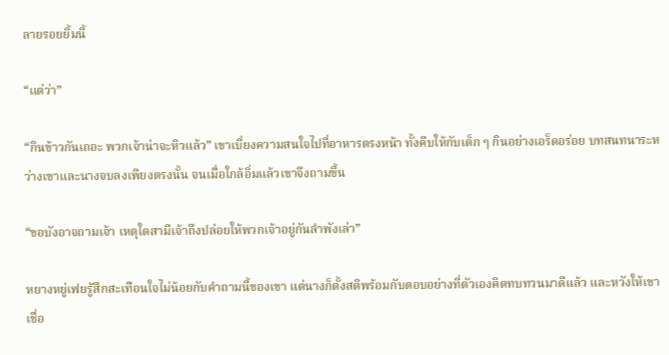ลายรอยยิ้มนี้

“แต่ว่า”

“กินข้าวกันเถอะ พวกเจ้าน่าจะหิวแล้ว” เขาเบี่ยงความสนใจไปที่อาหารตรงหน้า ทั้งคีบให้กับเด็ก ๆ กินอย่างเอร็ดอร่อย บทสนทนาระหว่างเขาและนางจบลงเพียงตรงนั้น จนเมื่อใกล้อิ่มแล้วเขาจึงถามขึ้น

“ขอบังอาจถามเจ้า เหตุใดสามีเจ้าถึงปล่อยให้พวกเจ้าอยู่กันลำพังเล่า”

หยางหยู่เฟยรู้สึกสะเทือนใจไม่น้อยกับคำถามนี้ของเขา แต่นางก็ตั้งสติพร้อมกับตอบอย่างที่ตัวเองคิดทบทวนมาดีแล้ว และหวังให้เขาเชื่อ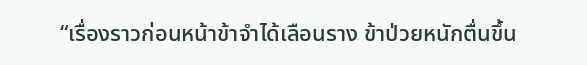“เรื่องราวก่อนหน้าข้าจำได้เลือนราง ข้าป่วยหนักตื่นขึ้น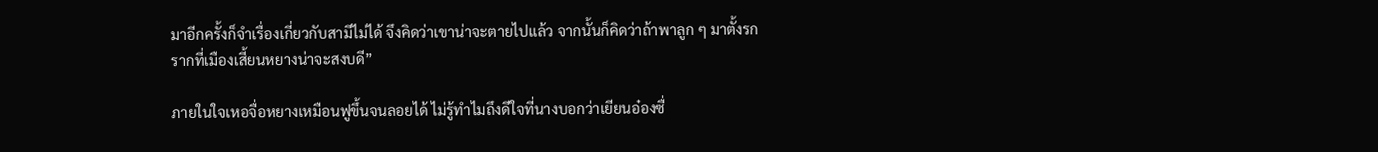มาอีกครั้งก็จำเรื่องเกี่ยวกับสามีไม่ได้ จึงคิดว่าเขาน่าจะตายไปแล้ว จากนั้นก็คิดว่าถ้าพาลูก ๆ มาตั้งรกรากที่เมืองเสี้ยนหยางน่าจะสงบดี”

ภายในใจเหอจื่อหยางเหมือนฟูขึ้นจนลอยได้ ไม่รู้ทำไมถึงดีใจที่นางบอกว่าเยียนอ๋องซื่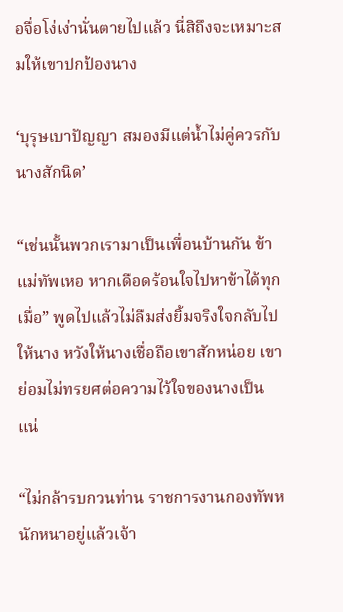อจื่อโง่เง่านั่นตายไปแล้ว นี่สิถึงจะเหมาะสมให้เขาปกป้องนาง

‘บุรุษเบาปัญญา สมองมีแต่น้ำไม่คู่ควรกับนางสักนิด’

“เช่นนั้นพวกเรามาเป็นเพื่อนบ้านกัน ข้าแม่ทัพเหอ หากเดือดร้อนใจไปหาข้าได้ทุกเมื่อ” พูดไปแล้วไม่ลืมส่งยิ้มจริงใจกลับไปให้นาง หวังให้นางเชื่อถือเขาสักหน่อย เขาย่อมไม่ทรยศต่อความไว้ใจของนางเป็นแน่

“ไม่กล้ารบกวนท่าน ราชการงานกองทัพหนักหนาอยู่แล้วเจ้า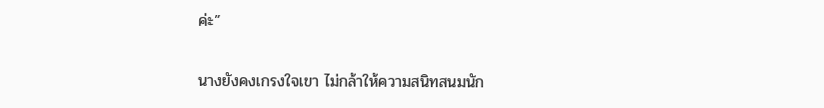ค่ะ”

นางยังคงเกรงใจเขา ไม่กล้าให้ความสนิทสนมนัก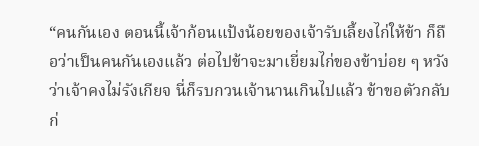“คนกันเอง ตอนนี้เจ้าก้อนแป้งน้อยของเจ้ารับเลี้ยงไก่ให้ข้า ก็ถือว่าเป็นคนกันเองแล้ว ต่อไปข้าจะมาเยี่ยมไก่ของข้าบ่อย ๆ หวังว่าเจ้าคงไม่รังเกียจ นี่ก็รบกวนเจ้านานเกินไปแล้ว ข้าขอตัวกลับก่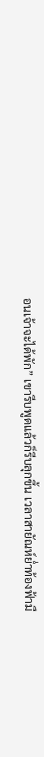อนเจ้าจะได้พัก” เขารีบพูดแล้วก็รีบลุกขึ้น เวลาสายัณห์ย่ำท้องฟ้ามื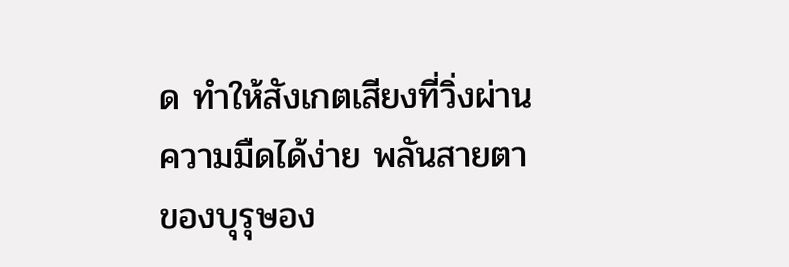ด ทำให้สังเกตเสียงที่วิ่งผ่านความมืดได้ง่าย พลันสายตาของบุรุษอง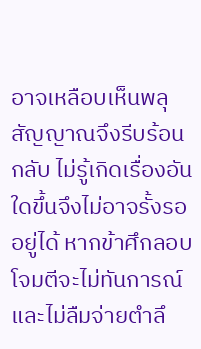อาจเหลือบเห็นพลุสัญญาณจึงรีบร้อนกลับ ไม่รู้เกิดเรื่องอันใดขึ้นจึงไม่อาจรั้งรออยู่ได้ หากข้าศึกลอบโจมตีจะไม่ทันการณ์ และไม่ลืมจ่ายตำลึ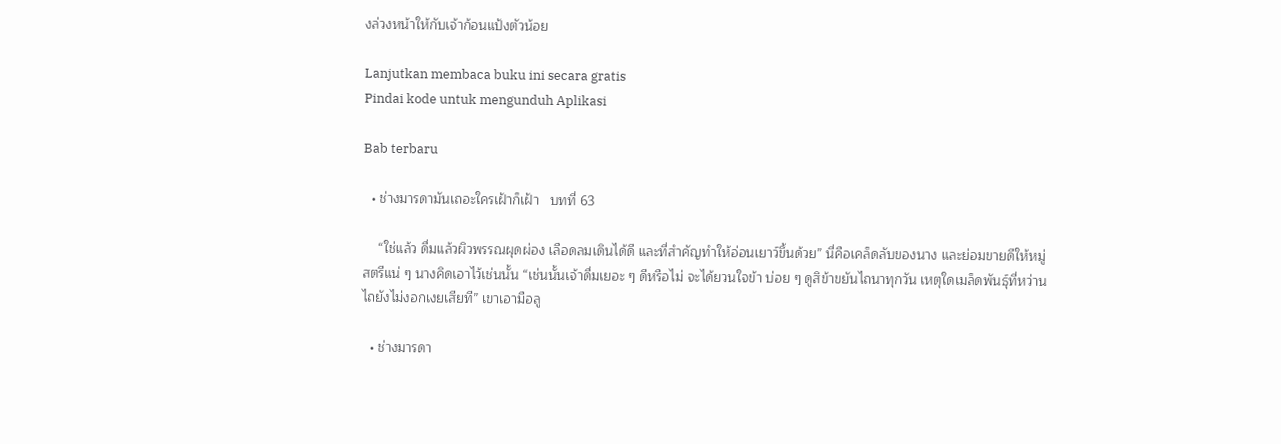งล่วงหน้าให้กับเจ้าก้อนแป้งตัวน้อย

Lanjutkan membaca buku ini secara gratis
Pindai kode untuk mengunduh Aplikasi

Bab terbaru

  • ช่างมารดามันเถอะใครเฝ้าก็เฝ้า   บทที่ 63

    “ใช่แล้ว ดื่มแล้วผิวพรรณผุดผ่อง เลือดลมเดินได้ดี และที่สำคัญทำให้อ่อนเยาว์ขึ้นด้วย” นี่คือเคล็ดลับของนาง และย่อมขายดีให้หมู่สตรีแน่ ๆ นางคิดเอาไว้เช่นนั้น “เช่นนั้นเจ้าดื่มเยอะ ๆ ดีหรือไม่ จะได้ยวนใจข้า บ่อย ๆ ดูสิข้าขยันไถนาทุกวัน เหตุใดเมล็ดพันธุ์ที่หว่านไถยังไม่งอกเงยเสียที” เขาเอามือลู

  • ช่างมารดา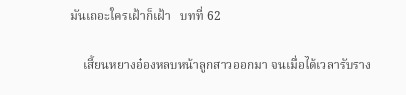มันเถอะใครเฝ้าก็เฝ้า   บทที่ 62

    เสี้ยนหยางอ๋องหลบหน้าลูกสาวออกมา จนเมื่อได้เวลารับราง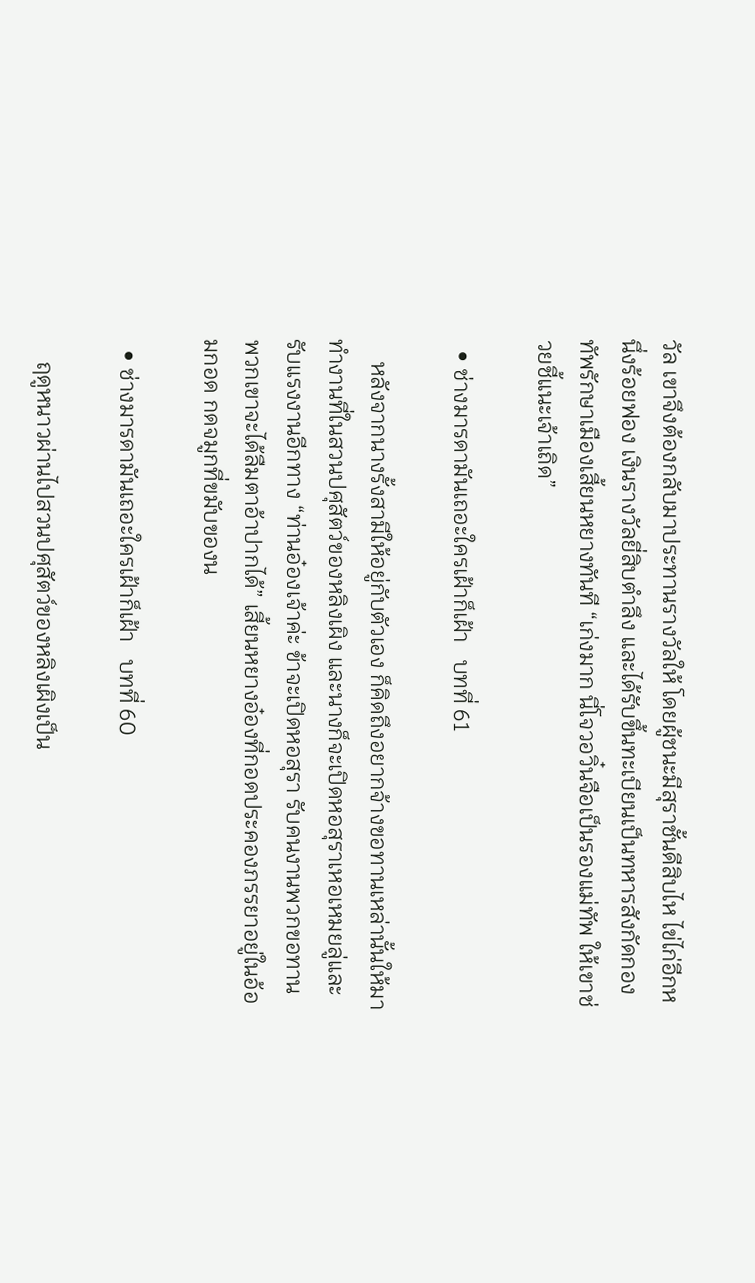วัล เขาจึงต้องกลับมาประทานรางวัลให้ โดยผู้ชนะมีสุราชั้นดีสิบไห ไข่ไก่อีกหนึ่งร้อยฟอง เงินรางวัลยี่สิบตำลึง และได้รับขึ้นทะเบียนเป็นทหารสังกัดกองทัพรักษาเมืองเสี้ยนหยางทันที “เก่งมาก นี่โจวอวิ๋นจือเป็นรองแม่ทัพ ให้เขาช่วยชี้แนะเจ้าเถิด”

  • ช่างมารดามันเถอะใครเฝ้าก็เฝ้า   บทที่ 61

    หลังจากนางรั้งสามีให้อยู่กับตัวเอง ก็คิดถึงอยากจ้างขอทานเหล่านั้นให้มาทำงานที่ในสวนปศุสัตว์ของหลิงเผิง และนางก็จะเปิดหอสุราเหอเหมยลู่และรับแรงงานอีกทาง “ท่านอ๋องเจ้าค่ะ ข้าจะเปิดหอสุรา รับคนงานพวกขอทาน พวกเขาจะได้ลืมตาอ้าปากได้” เสี้ยนหยางอ๋องที่กอดประคองภรรยาอยู่ในอ้อมกอด กดจมูกที่ขมับของน

  • ช่างมารดามันเถอะใครเฝ้าก็เฝ้า   บทที่ 60

    ฤดูหนาวผ่านไปสวนปศุสัตว์ของหลิงเผิงเป็น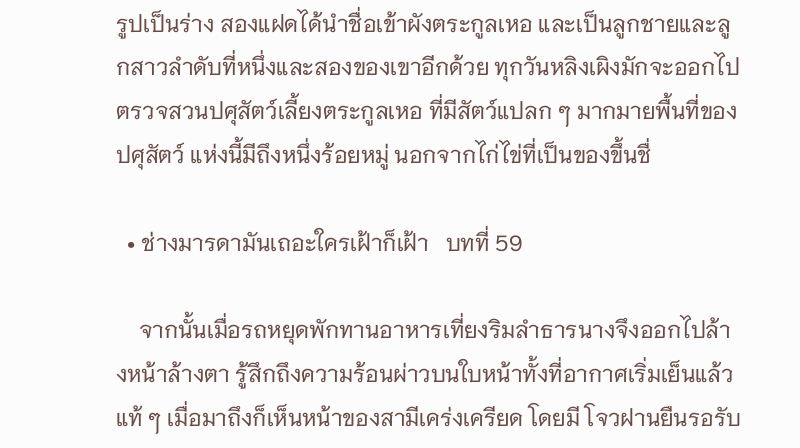รูปเป็นร่าง สองแฝดได้นำชื่อเข้าผังตระกูลเหอ และเป็นลูกชายและลูกสาวลำดับที่หนึ่งและสองของเขาอีกด้วย ทุกวันหลิงเผิงมักจะออกไปตรวจสวนปศุสัตว์เลี้ยงตระกูลเหอ ที่มีสัตว์แปลก ๆ มากมายพื้นที่ของปศุสัตว์ แห่งนี้มีถึงหนึ่งร้อยหมู่ นอกจากไก่ไข่ที่เป็นของขึ้นชื่

  • ช่างมารดามันเถอะใครเฝ้าก็เฝ้า   บทที่ 59

    จากนั้นเมื่อรถหยุดพักทานอาหารเที่ยงริมลำธารนางจึงออกไปล้างหน้าล้างตา รู้สึกถึงความร้อนผ่าวบนใบหน้าทั้งที่อากาศเริ่มเย็นแล้วแท้ ๆ เมื่อมาถึงก็เห็นหน้าของสามีเคร่งเครียด โดยมี โจวฝานยืนรอรับ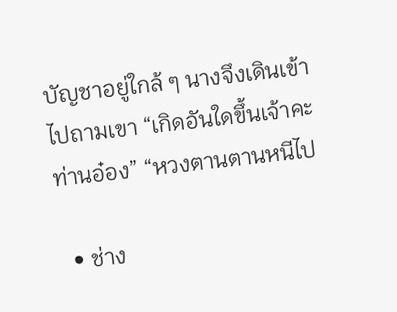บัญชาอยู่ใกล้ ๆ นางจึงเดินเข้าไปถามเขา “เกิดอันใดขึ้นเจ้าคะท่านอ๋อง” “หวงตานตานหนีไป

  • ช่าง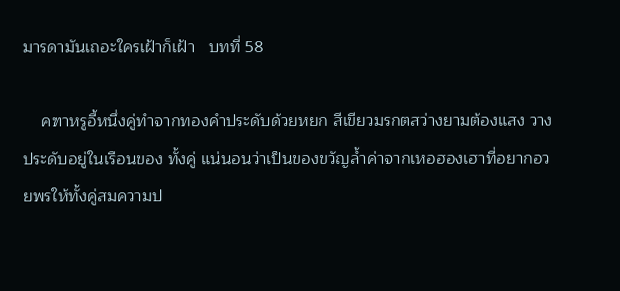มารดามันเถอะใครเฝ้าก็เฝ้า   บทที่ 58

    คฑาหรูอี้หนึ่งคู่ทำจากทองคำประดับด้วยหยก สีเขียวมรกตสว่างยามต้องแสง วางประดับอยู่ในเรือนของ ทั้งคู่ แน่นอนว่าเป็นของขวัญล้ำค่าจากเหอฮองเฮาที่อยากอวยพรให้ทั้งคู่สมความป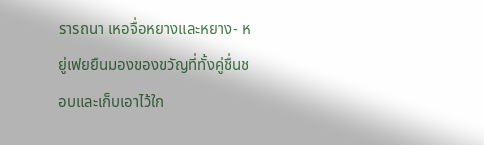รารถนา เหอจื่อหยางและหยาง- หยู่เฟยยืนมองของขวัญที่ทั้งคู่ชื่นชอบและเก็บเอาไว้ใก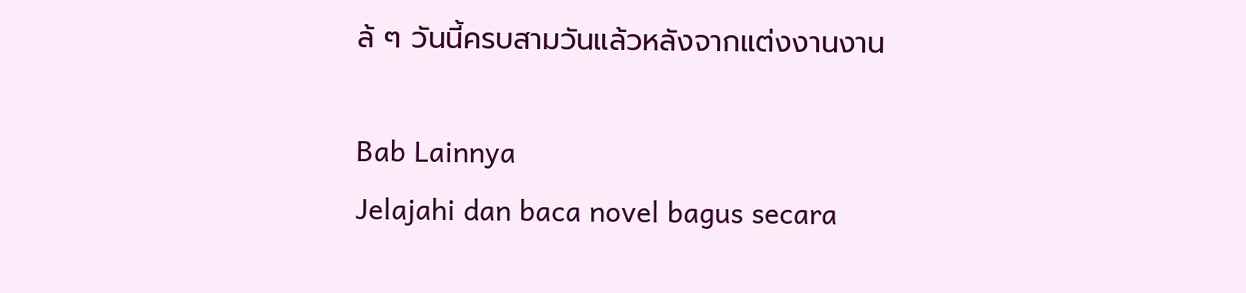ล้ ๆ วันนี้ครบสามวันแล้วหลังจากแต่งงานงาน

Bab Lainnya
Jelajahi dan baca novel bagus secara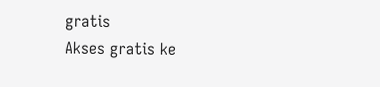gratis
Akses gratis ke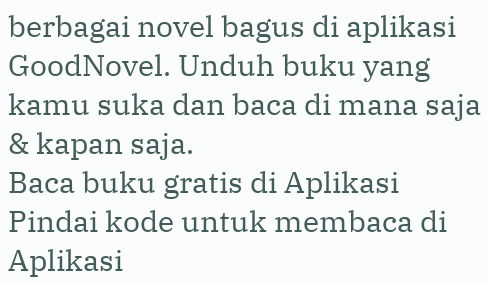berbagai novel bagus di aplikasi GoodNovel. Unduh buku yang kamu suka dan baca di mana saja & kapan saja.
Baca buku gratis di Aplikasi
Pindai kode untuk membaca di Aplikasi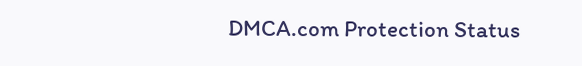DMCA.com Protection Status